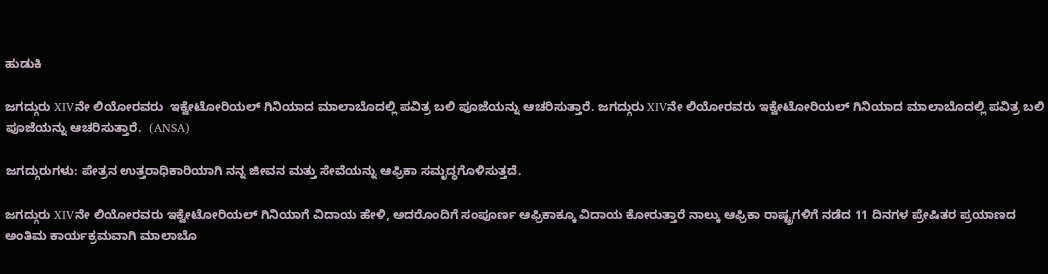ಹುಡುಕಿ

ಜಗದ್ಗುರು XIVನೇ ಲಿಯೋರವರು  ಇಕ್ವೇಟೋರಿಯಲ್ ಗಿನಿಯಾದ ಮಾಲಾಬೊದಲ್ಲಿ ಪವಿತ್ರ ಬಲಿ ಪೂಜೆಯನ್ನು ಆಚರಿಸುತ್ತಾರೆ. ಜಗದ್ಗುರು XIVನೇ ಲಿಯೋರವರು ಇಕ್ವೇಟೋರಿಯಲ್ ಗಿನಿಯಾದ ಮಾಲಾಬೊದಲ್ಲಿ ಪವಿತ್ರ ಬಲಿ ಪೂಜೆಯನ್ನು ಆಚರಿಸುತ್ತಾರೆ.  (ANSA)

ಜಗದ್ಗುರುಗಳು: ಪೇತ್ರನ ಉತ್ತರಾಧಿಕಾರಿಯಾಗಿ ನನ್ನ ಜೀವನ ಮತ್ತು ಸೇವೆಯನ್ನು ಆಫ್ರಿಕಾ ಸಮೃದ್ಧಗೊಳಿಸುತ್ತದೆ.

ಜಗದ್ಗುರು XIVನೇ ಲಿಯೋರವರು ಇಕ್ವೇಟೋರಿಯಲ್ ಗಿನಿಯಾಗೆ ವಿದಾಯ ಹೇಳಿ, ಅದರೊಂದಿಗೆ ಸಂಪೂರ್ಣ ಆಫ್ರಿಕಾಕ್ಕೂ ವಿದಾಯ ಕೋರುತ್ತಾರೆ ನಾಲ್ಕು ಆಫ್ರಿಕಾ ರಾಷ್ಟ್ರಗಳಿಗೆ ನಡೆದ 11 ದಿನಗಳ ಪ್ರೇಷಿತರ ಪ್ರಯಾಣದ ಅಂತಿಮ ಕಾರ್ಯಕ್ರಮವಾಗಿ ಮಾಲಾಬೊ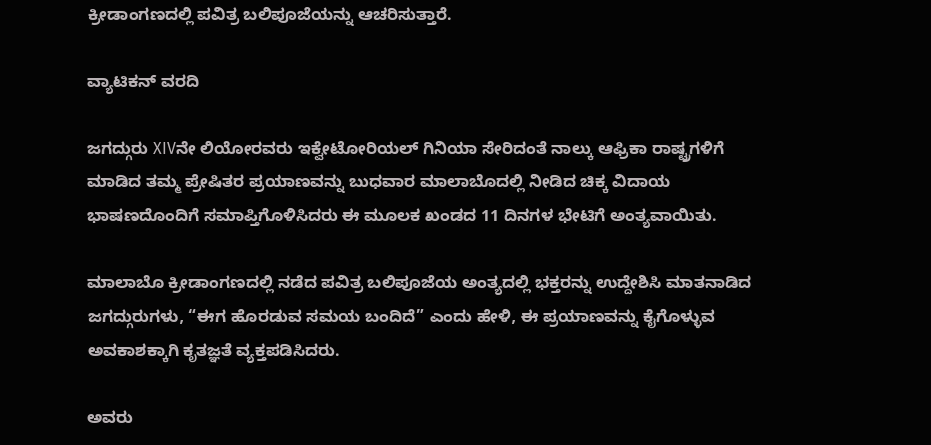ಕ್ರೀಡಾಂಗಣದಲ್ಲಿ ಪವಿತ್ರ ಬಲಿಪೂಜೆಯನ್ನು ಆಚರಿಸುತ್ತಾರೆ.

ವ್ಯಾಟಿಕನ್ ವರದಿ

ಜಗದ್ಗುರು XIVನೇ ಲಿಯೋರವರು ಇಕ್ವೇಟೋರಿಯಲ್ ಗಿನಿಯಾ ಸೇರಿದಂತೆ ನಾಲ್ಕು ಆಫ್ರಿಕಾ ರಾಷ್ಟ್ರಗಳಿಗೆ ಮಾಡಿದ ತಮ್ಮ ಪ್ರೇಷಿತರ ಪ್ರಯಾಣವನ್ನು ಬುಧವಾರ ಮಾಲಾಬೊದಲ್ಲಿ ನೀಡಿದ ಚಿಕ್ಕ ವಿದಾಯ ಭಾಷಣದೊಂದಿಗೆ ಸಮಾಪ್ತಿಗೊಳಿಸಿದರು ಈ ಮೂಲಕ ಖಂಡದ 11 ದಿನಗಳ ಭೇಟಿಗೆ ಅಂತ್ಯವಾಯಿತು.

ಮಾಲಾಬೊ ಕ್ರೀಡಾಂಗಣದಲ್ಲಿ ನಡೆದ ಪವಿತ್ರ ಬಲಿಪೂಜೆಯ ಅಂತ್ಯದಲ್ಲಿ ಭಕ್ತರನ್ನು ಉದ್ದೇಶಿಸಿ ಮಾತನಾಡಿದ ಜಗದ್ಗುರುಗಳು, “ಈಗ ಹೊರಡುವ ಸಮಯ ಬಂದಿದೆ” ಎಂದು ಹೇಳಿ, ಈ ಪ್ರಯಾಣವನ್ನು ಕೈಗೊಳ್ಳುವ ಅವಕಾಶಕ್ಕಾಗಿ ಕೃತಜ್ಞತೆ ವ್ಯಕ್ತಪಡಿಸಿದರು.

ಅವರು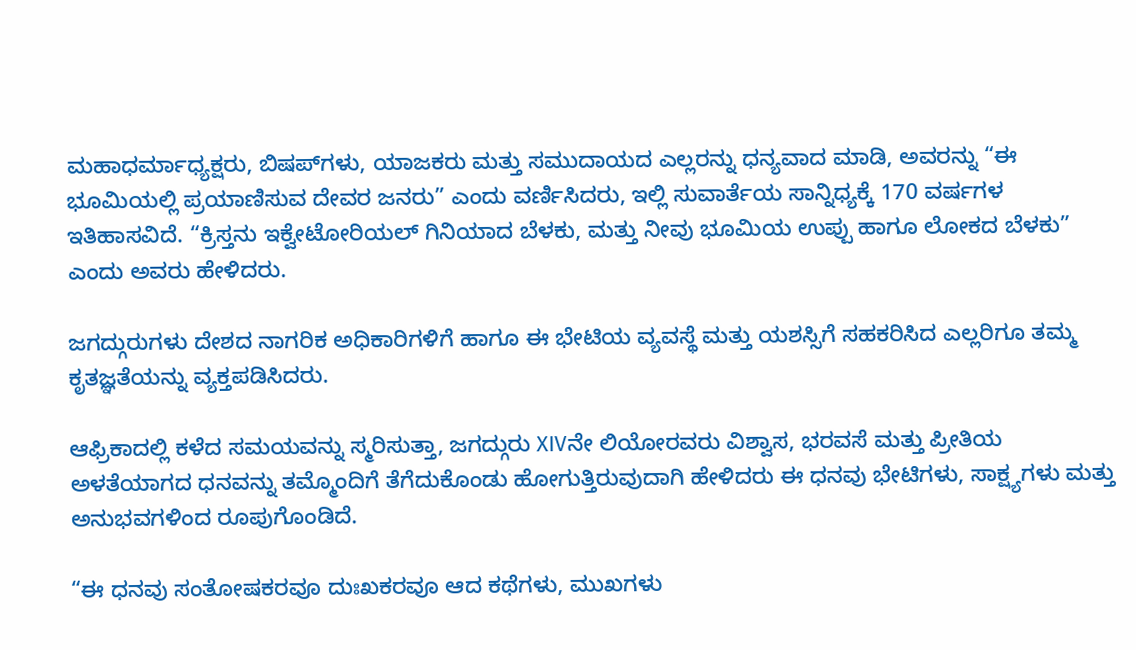ಮಹಾಧರ್ಮಾಧ್ಯಕ್ಷರು, ಬಿಷಪ್‌ಗಳು, ಯಾಜಕರು ಮತ್ತು ಸಮುದಾಯದ ಎಲ್ಲರನ್ನು ಧನ್ಯವಾದ ಮಾಡಿ, ಅವರನ್ನು “ಈ ಭೂಮಿಯಲ್ಲಿ ಪ್ರಯಾಣಿಸುವ ದೇವರ ಜನರು” ಎಂದು ವರ್ಣಿಸಿದರು, ಇಲ್ಲಿ ಸುವಾರ್ತೆಯ ಸಾನ್ನಿಧ್ಯಕ್ಕೆ 170 ವರ್ಷಗಳ ಇತಿಹಾಸವಿದೆ. “ಕ್ರಿಸ್ತನು ಇಕ್ವೇಟೋರಿಯಲ್ ಗಿನಿಯಾದ ಬೆಳಕು, ಮತ್ತು ನೀವು ಭೂಮಿಯ ಉಪ್ಪು ಹಾಗೂ ಲೋಕದ ಬೆಳಕು” ಎಂದು ಅವರು ಹೇಳಿದರು.

ಜಗದ್ಗುರುಗಳು ದೇಶದ ನಾಗರಿಕ ಅಧಿಕಾರಿಗಳಿಗೆ ಹಾಗೂ ಈ ಭೇಟಿಯ ವ್ಯವಸ್ಥೆ ಮತ್ತು ಯಶಸ್ಸಿಗೆ ಸಹಕರಿಸಿದ ಎಲ್ಲರಿಗೂ ತಮ್ಮ ಕೃತಜ್ಞತೆಯನ್ನು ವ್ಯಕ್ತಪಡಿಸಿದರು.

ಆಫ್ರಿಕಾದಲ್ಲಿ ಕಳೆದ ಸಮಯವನ್ನು ಸ್ಮರಿಸುತ್ತಾ, ಜಗದ್ಗುರು XIVನೇ ಲಿಯೋರವರು ವಿಶ್ವಾಸ, ಭರವಸೆ ಮತ್ತು ಪ್ರೀತಿಯ ಅಳತೆಯಾಗದ ಧನವನ್ನು ತಮ್ಮೊಂದಿಗೆ ತೆಗೆದುಕೊಂಡು ಹೋಗುತ್ತಿರುವುದಾಗಿ ಹೇಳಿದರು ಈ ಧನವು ಭೇಟಿಗಳು, ಸಾಕ್ಷ್ಯಗಳು ಮತ್ತು ಅನುಭವಗಳಿಂದ ರೂಪುಗೊಂಡಿದೆ.

“ಈ ಧನವು ಸಂತೋಷಕರವೂ ದುಃಖಕರವೂ ಆದ ಕಥೆಗಳು, ಮುಖಗಳು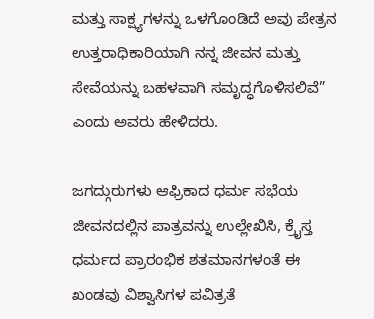ಮತ್ತು ಸಾಕ್ಷ್ಯಗಳನ್ನು ಒಳಗೊಂಡಿದೆ ಅವು ಪೇತ್ರನ ಉತ್ತರಾಧಿಕಾರಿಯಾಗಿ ನನ್ನ ಜೀವನ ಮತ್ತು ಸೇವೆಯನ್ನು ಬಹಳವಾಗಿ ಸಮೃದ್ಧಗೊಳಿಸಲಿವೆ” ಎಂದು ಅವರು ಹೇಳಿದರು.

ಜಗದ್ಗುರುಗಳು ಆಫ್ರಿಕಾದ ಧರ್ಮ ಸಭೆಯ ಜೀವನದಲ್ಲಿನ ಪಾತ್ರವನ್ನು ಉಲ್ಲೇಖಿಸಿ, ಕ್ರೈಸ್ತ ಧರ್ಮದ ಪ್ರಾರಂಭಿಕ ಶತಮಾನಗಳಂತೆ ಈ ಖಂಡವು ವಿಶ್ವಾಸಿಗಳ ಪವಿತ್ರತೆ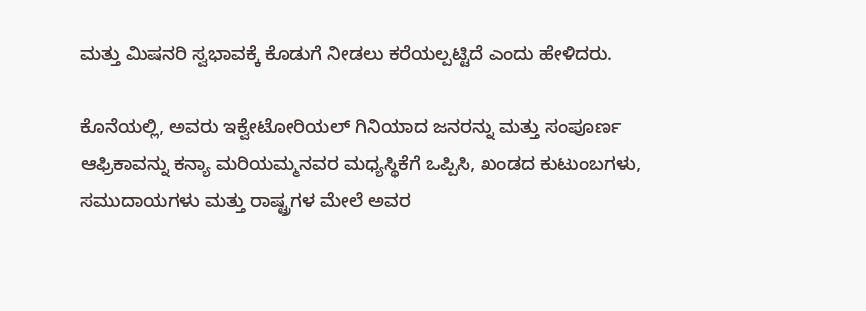ಮತ್ತು ಮಿಷನರಿ ಸ್ವಭಾವಕ್ಕೆ ಕೊಡುಗೆ ನೀಡಲು ಕರೆಯಲ್ಪಟ್ಟಿದೆ ಎಂದು ಹೇಳಿದರು.

ಕೊನೆಯಲ್ಲಿ, ಅವರು ಇಕ್ವೇಟೋರಿಯಲ್ ಗಿನಿಯಾದ ಜನರನ್ನು ಮತ್ತು ಸಂಪೂರ್ಣ ಆಫ್ರಿಕಾವನ್ನು ಕನ್ಯಾ ಮರಿಯಮ್ಮನವರ ಮಧ್ಯಸ್ಥಿಕೆಗೆ ಒಪ್ಪಿಸಿ, ಖಂಡದ ಕುಟುಂಬಗಳು, ಸಮುದಾಯಗಳು ಮತ್ತು ರಾಷ್ಟ್ರಗಳ ಮೇಲೆ ಅವರ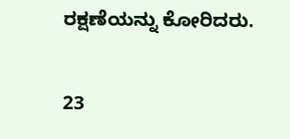ರಕ್ಷಣೆಯನ್ನು ಕೋರಿದರು.

23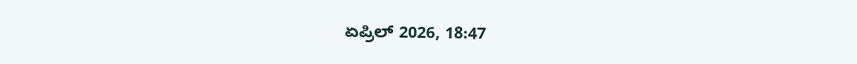ಏಪ್ರಿಲ್ 2026, 18:47